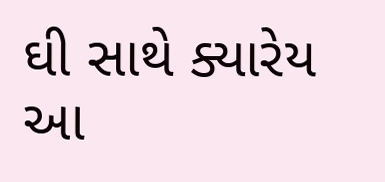ઘી સાથે ક્યારેય આ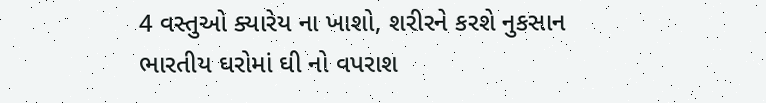4 વસ્તુઓ ક્યારેય ના ખાશો, શરીરને કરશે નુકસાન
ભારતીય ઘરોમાં ઘી નો વપરાશ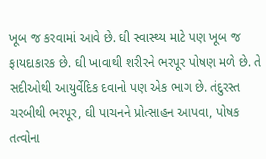ખૂબ જ કરવામાં આવે છે. ઘી સ્વાસ્થ્ય માટે પણ ખૂબ જ ફાયદાકારક છે. ઘી ખાવાથી શરીરને ભરપૂર પોષણ મળે છે. તે સદીઓથી આયુર્વેદિક દવાનો પણ એક ભાગ છે. તંદુરસ્ત ચરબીથી ભરપૂર, ઘી પાચનને પ્રોત્સાહન આપવા, પોષક તત્વોના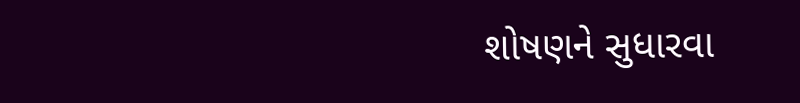શોષણને સુધારવા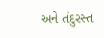અને તંદુરસ્ત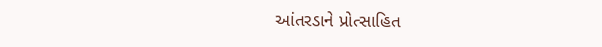આંતરડાને પ્રોત્સાહિત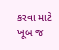કરવા માટે ખૂબ જ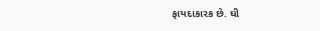ફાયદાકારક છે. ઘી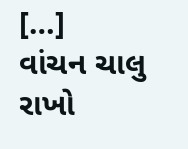[…]
વાંચન ચાલુ રાખો